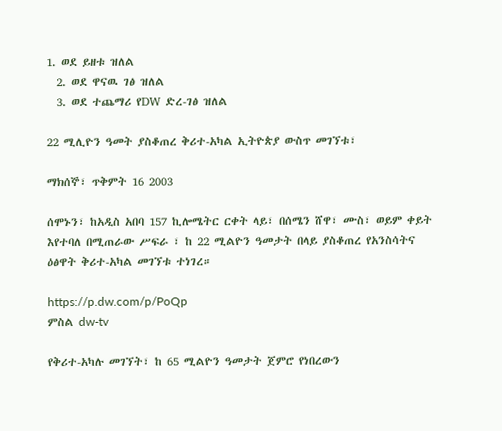1. ወደ ይዘቱ ዝለል
  2. ወደ ዋናዉ ገፅ ዝለል
  3. ወደ ተጨማሪ የDW ድረ-ገፅ ዝለል

22 ሚሊዮን ዓመት ያስቆጠረ ቅሪተ-አካል ኢትዮጵያ ውስጥ መገኘቱ፣

ማክሰኞ፣ ጥቅምት 16 2003

ሰሞኑን፣ ከአዲስ አበባ 157 ኪሎሜትር ርቀት ላይ፣ በሰሜን ሸዋ፣ ሙስ፣ ወይም ቀይት እየተባለ በሚጠራው ሥፍራ ፣ ከ 22 ሚልዮን ዓመታት በላይ ያስቆጠረ የአንስሳትና ዕፅዋት ቅሪተ-አካል መገኘቱ ተነገረ።

https://p.dw.com/p/PoQp
ምስል dw-tv

የቅሪተ-አካሉ መገኘት፣ ከ 65 ሚልዮን ዓመታት ጀምሮ የነበረውን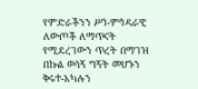የምድራችንን ሥነ-ምኅዳራዊ ለውጦች ለማጥናት የሚደረገውን ጥረት በማገዝ በኩል ወሳኝ ግኝት መሆኑን ቅሩተ-አካሉን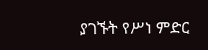ያገኙት የሥነ ምድር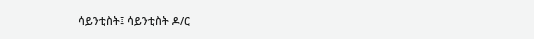ሳይንቲስት፤ ሳይንቲስት ዶ/ር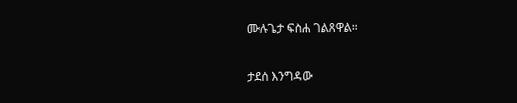ሙሉጌታ ፍስሐ ገልጸዋል።

ታደሰ እንግዳው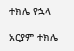ተክሌ የኋላ

አርያም ተክሌ